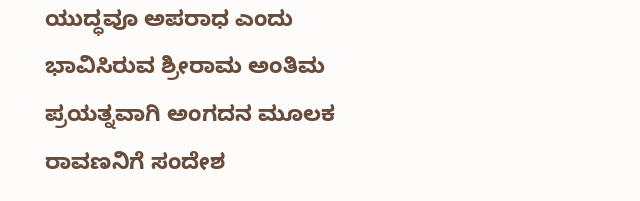ಯುದ್ಧವೂ ಅಪರಾಧ ಎಂದು ಭಾವಿಸಿರುವ ಶ್ರೀರಾಮ ಅಂತಿಮ ಪ್ರಯತ್ನವಾಗಿ ಅಂಗದನ ಮೂಲಕ ರಾವಣನಿಗೆ ಸಂದೇಶ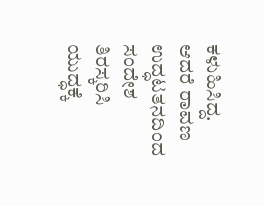ಕಳುಹಿಸಿದ್ದ. ಆದರೆ ರಾವಣ ಉದ್ಧಟತನದಿಂದ ಸಂದೇಶ ತಿರಸ್ಕರಿಸಿ ಯುದ್ಧಕ್ಕೆ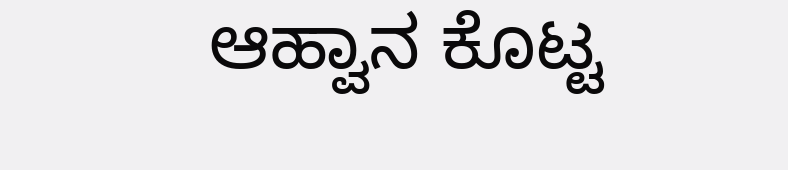ಆಹ್ವಾನ ಕೊಟ್ಟ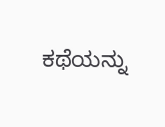ಕಥೆಯನ್ನು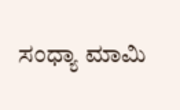ಸಂಧ್ಯಾ ಮಾಮಿ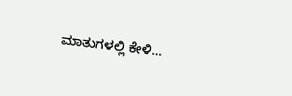ಮಾತುಗಳಲ್ಲಿ ಕೇಳಿ…